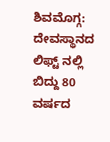ಶಿವಮೊಗ್ಗ: ದೇವಸ್ಥಾನದ ಲಿಫ್ಟ್ ನಲ್ಲಿ ಬಿದ್ದು 80 ವರ್ಷದ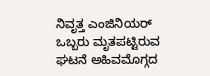ನಿವೃತ್ತ ಎಂಜಿನಿಯರ್ ಒಬ್ಬರು ಮೃತಪಟ್ಟಿರುವ ಘಟನೆ ಅಹಿವಮೊಗ್ಗದ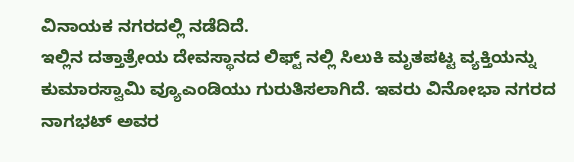ವಿನಾಯಕ ನಗರದಲ್ಲಿ ನಡೆದಿದೆ.
ಇಲ್ಲಿನ ದತ್ತಾತ್ರೇಯ ದೇವಸ್ಥಾನದ ಲಿಫ್ಟ್ ನಲ್ಲಿ ಸಿಲುಕಿ ಮೃತಪಟ್ಟ ವ್ಯಕ್ತಿಯನ್ನು ಕುಮಾರಸ್ವಾಮಿ ವ್ಯೂಎಂಡಿಯು ಗುರುತಿಸಲಾಗಿದೆ. ಇವರು ವಿನೋಭಾ ನಗರದ ನಾಗಭಟ್ ಅವರ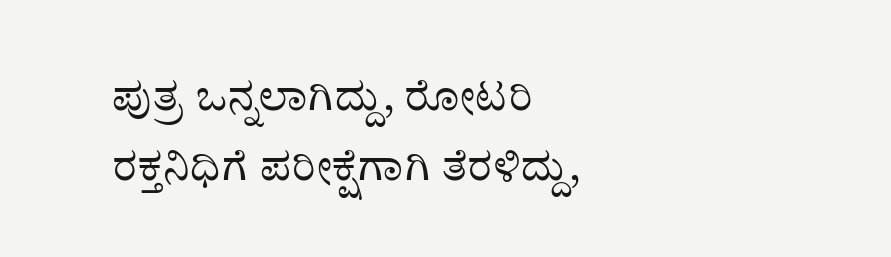ಪುತ್ರ ಒನ್ನಲಾಗಿದ್ದು, ರೋಟರಿ ರಕ್ತನಿಧಿಗೆ ಪರೀಕ್ಷೆಗಾಗಿ ತೆರಳಿದ್ದು,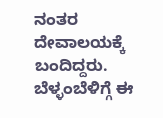ನಂತರ ದೇವಾಲಯಕ್ಕೆ ಬಂದಿದ್ದರು. ಬೆಳ್ಳಂಬೆಳಿಗ್ಗೆ ಈ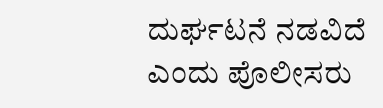ದುರ್ಘಟನೆ ನಡವಿದೆ ಎಂದು ಪೊಲೀಸರು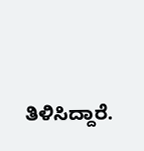ತಿಳಿಸಿದ್ದಾರೆ.